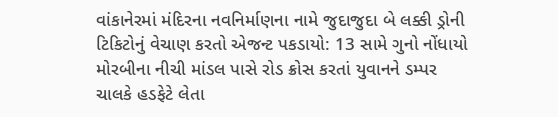વાંકાનેરમાં મંદિરના નવનિર્માણના નામે જુદાજુદા બે લક્કી ડ્રોની ટિકિટોનું વેચાણ કરતો એજન્ટ પકડાયો: 13 સામે ગુનો નોંધાયો મોરબીના નીચી માંડલ પાસે રોડ ક્રોસ કરતાં યુવાનને ડમ્પર ચાલકે હડફેટે લેતા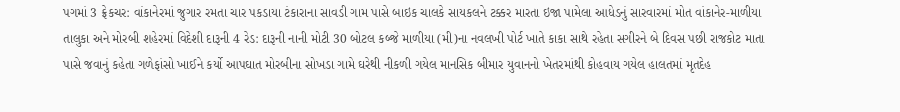પગમાં 3 ફ્રેકચર: વાંકાનેરમાં જુગાર રમતા ચાર પકડાયા ટંકારાના સાવડી ગામ પાસે બાઇક ચાલકે સાયકલને ટક્કર મારતા ઇજા પામેલા આધેડનું સારવારમાં મોત વાંકાનેર-માળીયા તાલુકા અને મોરબી શહેરમાં વિદેશી દારૂની 4 રેડ: દારૂની નાની મોટી 30 બોટલ કબ્જે માળીયા (મી)ના નવલખી પોર્ટ ખાતે કાકા સાથે રહેતા સગીરને બે દિવસ પછી રાજકોટ માતા પાસે જવાનું કહેતા ગળેફાંસો ખાઈને કર્યો આપઘાત મોરબીના સોખડા ગામે ઘરેથી નીકળી ગયેલ માનસિક બીમાર યુવાનનો ખેતરમાંથી કોહવાય ગયેલ હાલતમાં મૃતદેહ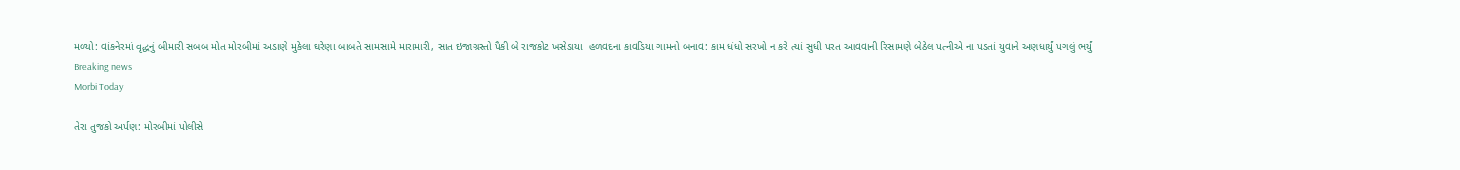મળ્યો: વાંકનેરમાં વૃદ્ધનું બીમારી સબબ મોત મોરબીમાં અડાણે મુકેલા ઘરેણા બાબતે સામસામે મારામારી, સાત ઇજાગ્રસ્તો પૈકી બે રાજકોટ ખસેડાયા  હળવદના કાવડિયા ગામનો બનાવ: કામ ધંધો સરખો ન કરે ત્યાં સુધી પરત આવવાની રિસામણે બેઠેલ પત્નીએ ના પડતાં યુવાને અણધાર્યું પગલું ભર્યું
Breaking news
Morbi Today

તેરા તુજકો અર્પણ: મોરબીમાં પોલીસે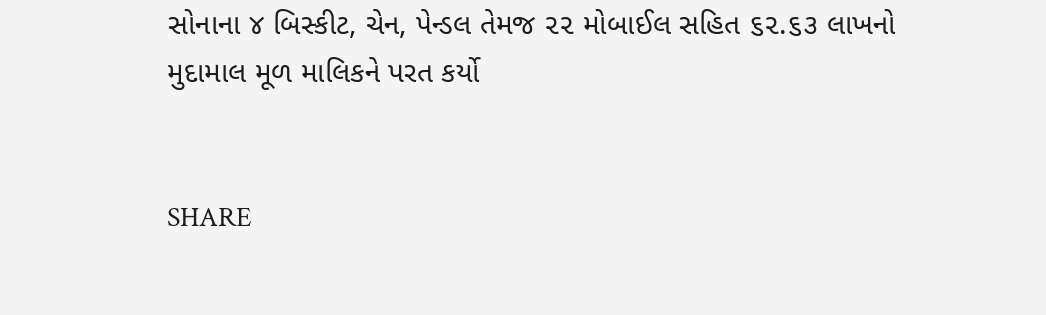સોનાના ૪ બિસ્કીટ, ચેન, પેન્ડલ તેમજ ૨૨ મોબાઈલ સહિત ૬૨.૬૩ લાખનો મુદામાલ મૂળ માલિકને પરત કર્યો


SHARE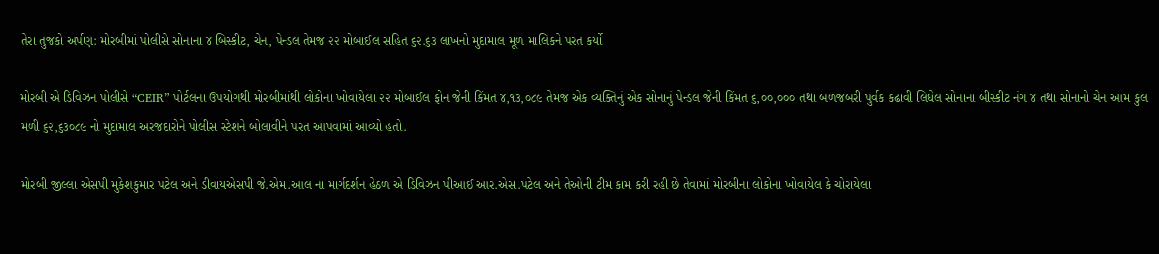તેરા તુજકો અર્પણ: મોરબીમાં પોલીસે સોનાના ૪ બિસ્કીટ, ચેન, પેન્ડલ તેમજ ૨૨ મોબાઈલ સહિત ૬૨.૬૩ લાખનો મુદામાલ મૂળ માલિકને પરત કર્યો

મોરબી એ ડિવિઝન પોલીસે “CEIR” પોર્ટલના ઉપયોગથી મોરબીમાંથી લોકોના ખોવાયેલા ૨૨ મોબાઈલ ફોન જેની કિંમત ૪,૧૩,૦૮૯ તેમજ એક વ્યક્તિનું એક સોનાનું પેન્ડલ જેની કિંમત ૬,૦૦,૦૦૦ તથા બળજબરી પુર્વક કઢાવી લિધેલ સોનાના બીસ્કીટ નંગ ૪ તથા સોનાનો ચેન આમ કુલ મળી ૬૨,૬૩૦૮૯ નો મુદામાલ અરજદારોને પોલીસ સ્ટેશને બોલાવીને પરત આપવામાં આવ્યો હતો.

મોરબી જીલ્લા એસપી મુકેશકુમાર પટેલ અને ડીવાયએસપી જે.એમ.આલ ના માર્ગદર્શન હેઠળ એ ડિવિઝન પીઆઈ આર.એસ.પટેલ અને તેઓની ટીમ કામ કરી રહી છે તેવામાં મોરબીના લોકોના ખોવાયેલ કે ચોરાયેલા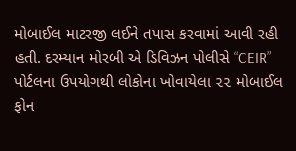મોબાઈલ માટરજી લઈને તપાસ કરવામાં આવી રહી હતી. દરમ્યાન મોરબી એ ડિવિઝન પોલીસે “CEIR” પોર્ટલના ઉપયોગથી લોકોના ખોવાયેલા ૨૨ મોબાઈલ ફોન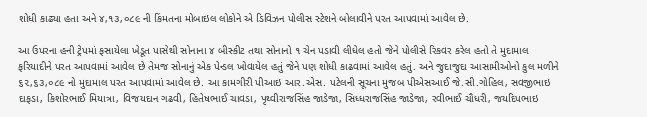શોધી કાઢ્યા હતા અને ૪,૧૩,૦૮૯ ની કિંમતના મોબાઇલ લોકોને એ ડિવિઝન પોલીસ સ્ટેશને બોલાવીને પરત આપવામાં આવેલ છે.

આ ઉપરના હની ટ્રેપમાં ફસાયેલા ખેડૂત પાસેથી સોનાના ૪ બીસ્કીટ તથા સોનાનો ૧ ચેન પડાવી લીધેલ હતો જેને પોલીસે રિકવર કરેલ હતો તે મુદામાલ ફરિયાદીને પરત આપવામાં આવેલ છે તેમજ સોનાનું એક પેન્ડલ ખોવાયેલ હતું જેને પણ શોધી કાઢવામાં આવેલ હતું. અને જુદાજુદા આસામીઓનો કુલ મળીને ૬૨,૬૩,૦૮૯ નો મુદામાલ પરત આપવામાં આવેલ છે. આ કામગીરી પીઆઇ આર.એસ. પટેલની સૂચના મુજબ પીએસઆઈ જે.સી.ગોહિલ, સવજીભાઇ દાફડા, કિશોરભાઈ મિયાત્રા, વિજયદાન ગઢવી, હિતેષભાઈ ચાવડા, પૃથ્વીરાજસિંહ જાડેજા, સિધ્ધરાજસિંહ જાડેજા, રવીભાઈ ચૌધરી, જયદિપભાઇ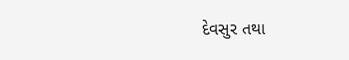દેવસુર તથા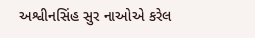અશ્વીનસિંહ સુર નાઓએ કરેલ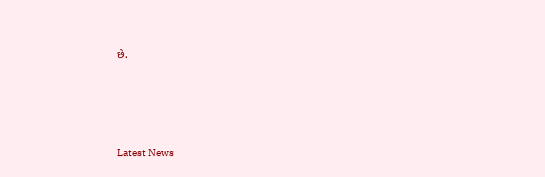છે.






Latest News